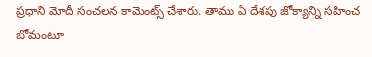ప్రధాని మోదీ సంచలన కామెంట్స్ చేశారు. తాము ఏ దేశపు జోక్యాన్ని సహించ బోమంటూ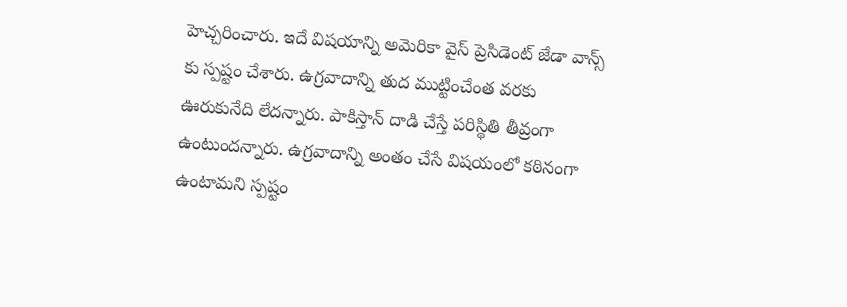హెచ్చరించారు. ఇదే విషయాన్ని అమెరికా వైస్ ప్రెసిడెంట్ జేడా వాన్స్ కు స్పష్టం చేశారు. ఉగ్రవాదాన్ని తుద ముట్టించేంత వరకు ఊరుకునేది లేదన్నారు. పాకిస్తాన్ దాడి చేస్తే పరిస్థితి తీవ్రంగా ఉంటుందన్నారు. ఉగ్రవాదాన్ని అంతం చేసే విషయంలో కఠినంగా ఉంటామని స్పష్టం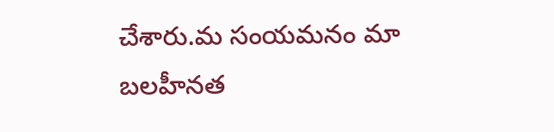చేశారు.మ సంయమనం మా బలహీనత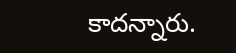కాదన్నారు.